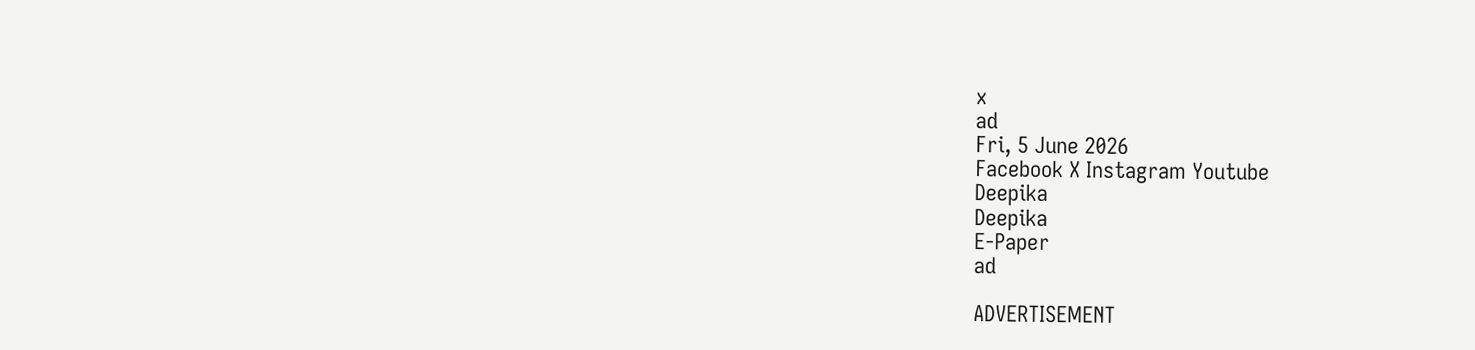x
ad
Fri, 5 June 2026
Facebook X Instagram Youtube
Deepika
Deepika
E-Paper
ad

ADVERTISEMENT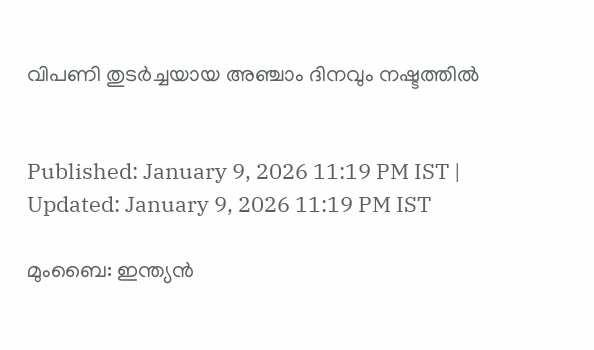വിപണി തുടർച്ചയായ അഞ്ചാം ദിനവും നഷ്ട‌ത്തിൽ


Published: January 9, 2026 11:19 PM IST | Updated: January 9, 2026 11:19 PM IST

മുംബൈ: ഇന്ത്യൻ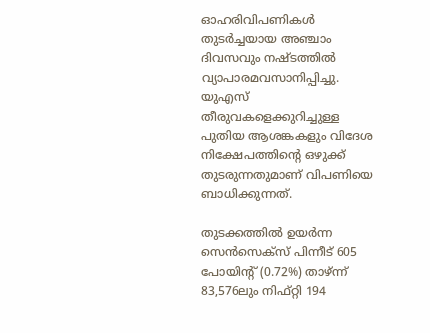ഓഹരിവിപണികൾ തുടർച്ചയായ അഞ്ചാം ദിവസവും നഷ്ടത്തിൽ വ്യാപാരമവസാനിപ്പിച്ചു. യുഎസ് തീരുവകളെക്കുറിച്ചുള്ള പുതിയ ആശങ്കകളും വിദേശ നിക്ഷേപത്തിന്‍റെ ഒഴുക്ക് തുടരുന്നതുമാണ് വിപണിയെ ബാധിക്കുന്നത്.

തുടക്കത്തിൽ ഉയർന്ന സെൻസെക്സ് പിന്നീട് 605 പോയിന്‍റ് (0.72%) താഴ്ന്ന് 83,576ലും നിഫ്റ്റി 194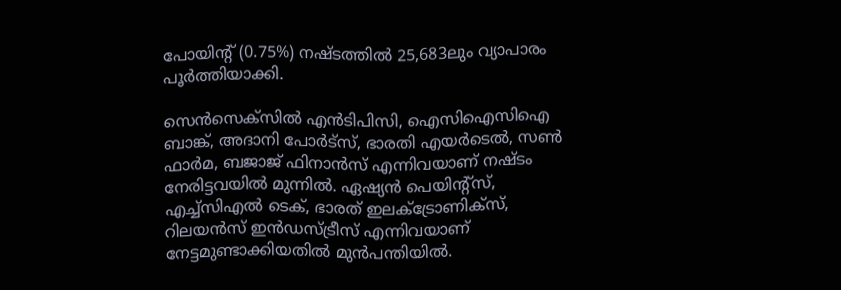പോയിന്‍റ് (0.75%) നഷ്ടത്തിൽ 25,683ലും വ്യാപാരം പൂർത്തിയാക്കി.

സെൻസെക്സിൽ എൻടിപിസി, ഐസിഐസിഐ ബാങ്ക്, അദാനി പോർട്സ്, ഭാരതി എയർടെൽ, സണ്‍ ഫാർമ, ബജാജ് ഫിനാൻസ് എന്നിവയാണ് നഷ്ടം നേരിട്ടവയിൽ മുന്നിൽ. ഏഷ്യൻ പെയിന്‍റ്സ്, എച്ച്സിഎൽ ടെക്, ഭാരത് ഇലക്ട്രോണിക്സ്, റിലയൻസ് ഇൻഡസ്ട്രീസ് എന്നിവയാണ് നേട്ടമുണ്ടാക്കിയതിൽ മുൻപന്തിയിൽ.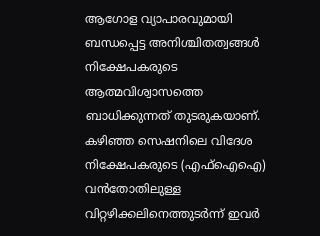ആഗോള വ്യാപാരവുമായി ബന്ധപ്പെട്ട അനിശ്ചിതത്വങ്ങൾ നിക്ഷേപകരുടെ ആത്മവിശ്വാസത്തെ ബാധിക്കുന്നത് തുടരുകയാണ്. കഴിഞ്ഞ സെഷനിലെ വിദേശ നിക്ഷേപകരുടെ (എഫ്ഐഐ) വൻതോതിലുള്ള വിറ്റഴിക്കലിനെത്തുടർന്ന് ഇവർ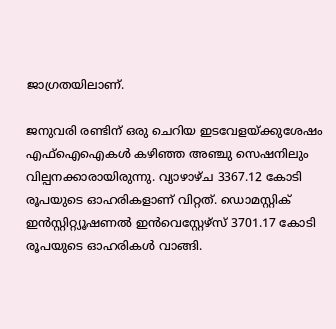ജാഗ്രതയിലാണ്.

ജനുവരി രണ്ടിന് ഒരു ചെറിയ ഇടവേളയ്ക്കുശേഷം എഫ്ഐഐകൾ കഴിഞ്ഞ അഞ്ചു സെഷനിലും വില്പനക്കാരായിരുന്നു. വ്യാഴാഴ്ച 3367.12 കോടി രൂപയുടെ ഓഹരികളാണ് വിറ്റത്. ഡൊമസ്റ്റിക് ഇൻസ്റ്റിറ്റ്യൂഷണൽ ഇൻവെസ്റ്റേഴ്സ് 3701.17 കോടി രൂപയുടെ ഓഹരികൾ വാങ്ങി.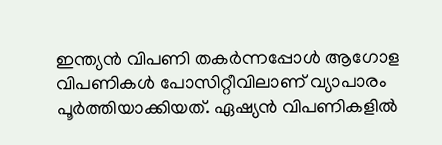ഇന്ത്യൻ വിപണി തകർന്നപ്പോൾ ആഗോള വിപണികൾ പോസിറ്റീവിലാണ് വ്യാപാരം പൂർത്തിയാക്കിയത്. ഏഷ്യൻ വിപണികളിൽ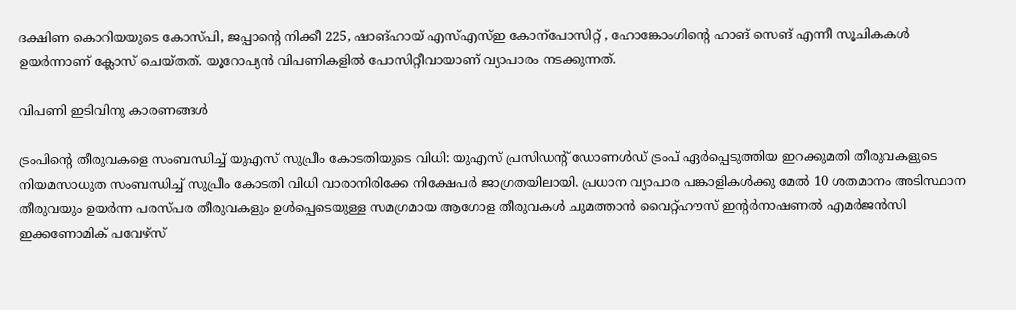ദക്ഷിണ കൊറിയയുടെ കോസ്പി, ജപ്പാന്‍റെ നിക്കീ 225, ഷാങ്ഹായ് എസ്എസ്ഇ കോന്പോസിറ്റ് , ഹോങ്കോംഗിന്‍റെ ഹാങ് സെങ് എന്നീ സൂചികകൾ ഉയർന്നാണ് ക്ലോസ് ചെയ്തത്. യൂറോപ്യൻ വിപണികളിൽ പോസിറ്റീവായാണ് വ്യാപാരം നടക്കുന്നത്.

വിപണി ഇടിവിനു കാരണങ്ങൾ

ട്രംപിന്‍റെ തീരുവകളെ സംബന്ധിച്ച് യുഎസ് സുപ്രീം കോടതിയുടെ വിധി: യുഎസ് പ്രസിഡന്‍റ് ഡോണൾഡ് ട്രംപ് ഏർപ്പെടുത്തിയ ഇറക്കുമതി തീരുവകളുടെ നിയമസാധുത സംബന്ധിച്ച് സുപ്രീം കോടതി വിധി വാരാനിരിക്കേ നിക്ഷേപർ ജാഗ്രതയിലായി. പ്രധാന വ്യാപാര പങ്കാളികൾക്കു മേൽ 10 ശതമാനം അടിസ്ഥാന തീരുവയും ഉയർന്ന പരസ്പര തീരുവകളും ഉൾപ്പെടെയുള്ള സമഗ്രമായ ആഗോള തീരുവകൾ ചുമത്താൻ വൈറ്റ്ഹൗസ് ഇന്‍റർനാഷണൽ എമർജൻസി ഇക്കണോമിക് പവേഴ്സ്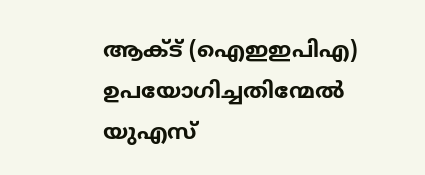ആക്ട് (ഐഇഇപിഎ) ഉപയോഗിച്ചതിന്മേൽ യുഎസ്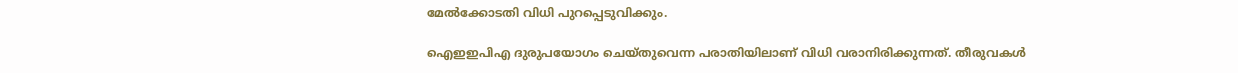മേൽക്കോടതി വിധി പുറപ്പെടുവിക്കും.

ഐഇഇപിഎ ദുരുപയോഗം ചെയ്തുവെന്ന പരാതിയിലാണ് വിധി വരാനിരിക്കുന്നത്. തീരുവകൾ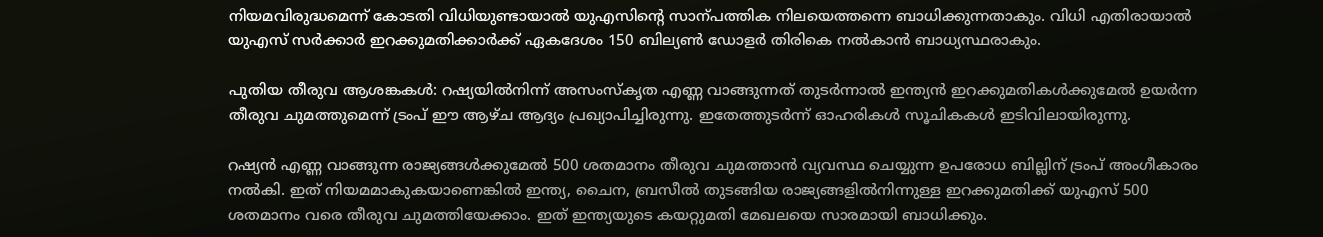നിയമവിരുദ്ധമെന്ന് കോടതി വിധിയുണ്ടായാൽ യുഎസിന്‍റെ സാന്പത്തിക നിലയെത്തന്നെ ബാധിക്കുന്നതാകും. വിധി എതിരായാൽ യുഎസ് സർക്കാർ ഇറക്കുമതിക്കാർക്ക് ഏകദേശം 150 ബില്യണ്‍ ഡോളർ തിരികെ നൽകാൻ ബാധ്യസ്ഥരാകും.

പുതിയ തീരുവ ആശങ്കകൾ: റഷ്യയിൽനിന്ന് അസംസ്കൃത എണ്ണ വാങ്ങുന്നത് തുടർന്നാൽ ഇന്ത്യൻ ഇറക്കുമതികൾക്കുമേൽ ഉയർന്ന തീരുവ ചുമത്തുമെന്ന് ട്രംപ് ഈ ആഴ്ച ആദ്യം പ്രഖ്യാപിച്ചിരുന്നു. ഇതേത്തുടർന്ന് ഓഹരികൾ സൂചികകൾ ഇടിവിലായിരുന്നു.

റഷ്യൻ എണ്ണ വാങ്ങുന്ന രാജ്യങ്ങൾക്കുമേൽ 500 ശതമാനം തീരുവ ചുമത്താൻ വ്യവസ്ഥ ചെയ്യുന്ന ഉപരോധ ബില്ലിന് ട്രംപ് അംഗീകാരം നൽകി. ഇത് നിയമമാകുകയാണെങ്കിൽ ഇന്ത്യ, ചൈന, ബ്രസീൽ തുടങ്ങിയ രാജ്യങ്ങളിൽനിന്നുള്ള ഇറക്കുമതിക്ക് യുഎസ് 500 ശതമാനം വരെ തീരുവ ചുമത്തിയേക്കാം. ഇത് ഇന്ത്യയുടെ കയറ്റുമതി മേഖലയെ സാരമായി ബാധിക്കും.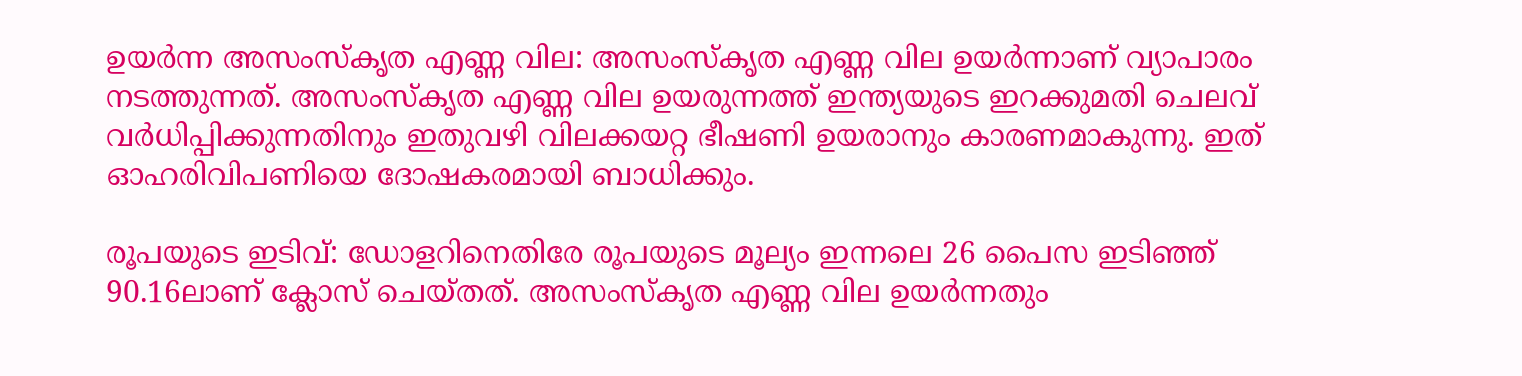ഉയർന്ന അസംസ്കൃത എണ്ണ വില: അസംസ്കൃത എണ്ണ വില ഉയർന്നാണ് വ്യാപാരം നടത്തുന്നത്. അസംസ്കൃത എണ്ണ വില ഉയരുന്നത്ത് ഇന്ത്യയുടെ ഇറക്കുമതി ചെലവ് വർധിപ്പിക്കുന്നതിനും ഇതുവഴി വിലക്കയറ്റ ഭീഷണി ഉയരാനും കാരണമാകുന്നു. ഇത് ഓഹരിവിപണിയെ ദോഷകരമായി ബാധിക്കും.

രൂപയുടെ ഇടിവ്: ഡോളറിനെതിരേ രൂപയുടെ മൂല്യം ഇന്നലെ 26 പൈസ ഇടിഞ്ഞ് 90.16ലാണ് ക്ലോസ് ചെയ്തത്. അസംസ്കൃത എണ്ണ വില ഉയർന്നതും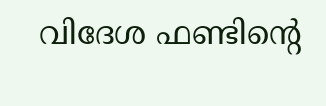വിദേശ ഫണ്ടിന്‍റെ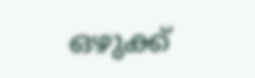ഒഴുക്ക്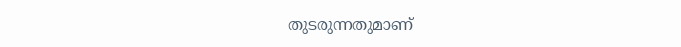തുടരുന്നതുമാണ്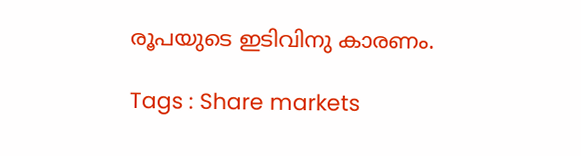രൂപയുടെ ഇടിവിനു കാരണം.

Tags : Share markets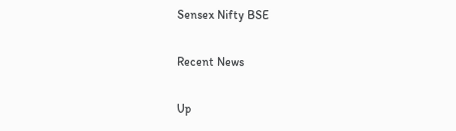Sensex Nifty BSE

Recent News

Up